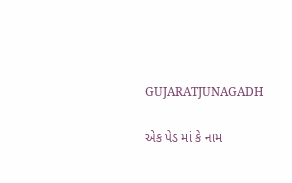GUJARATJUNAGADH

એક પેડ માં કે નામ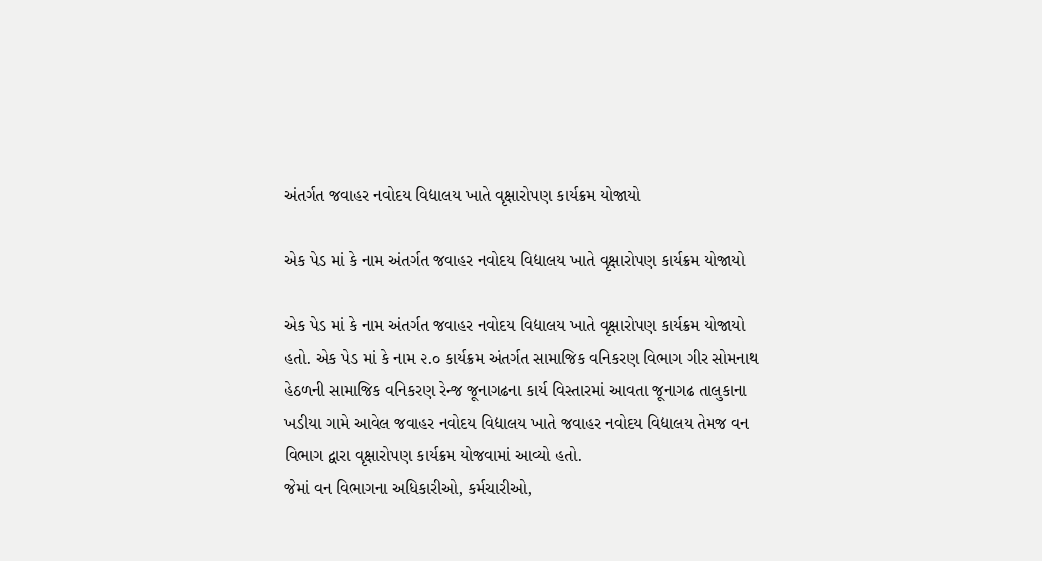અંતર્ગત જવાહર નવોદય વિદ્યાલય ખાતે વૃક્ષારોપણ કાર્યક્રમ યોજાયો

એક પેડ માં કે નામ અંતર્ગત જવાહર નવોદય વિદ્યાલય ખાતે વૃક્ષારોપણ કાર્યક્રમ યોજાયો

એક પેડ માં કે નામ અંતર્ગત જવાહર નવોદય વિદ્યાલય ખાતે વૃક્ષારોપણ કાર્યક્રમ યોજાયો હતો. એક પેડ માં કે નામ ૨.૦ કાર્યક્રમ અંતર્ગત સામાજિક વનિકરણ વિભાગ ગીર સોમનાથ હેઠળની સામાજિક વનિકરણ રેન્જ જૂનાગઢના કાર્ય વિસ્તારમાં આવતા જૂનાગઢ તાલુકાના ખડીયા ગામે આવેલ જવાહર નવોદય વિદ્યાલય ખાતે જવાહર નવોદય વિદ્યાલય તેમજ વન વિભાગ દ્વારા વૃક્ષારોપણ કાર્યક્રમ યોજવામાં આવ્યો હતો.
જેમાં વન વિભાગના અધિકારીઓ, કર્મચારીઓ,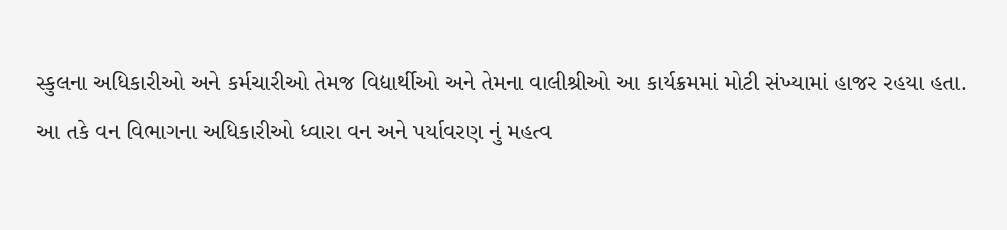સ્કુલના અધિકારીઓ અને કર્મચારીઓ તેમજ વિદ્યાર્થીઓ અને તેમના વાલીશ્રીઓ આ કાર્યક્રમમાં મોટી સંખ્યામાં હાજર રહયા હતા. આ તકે વન વિભાગના અધિકારીઓ ધ્વારા વન અને પર્યાવરણ નું મહત્વ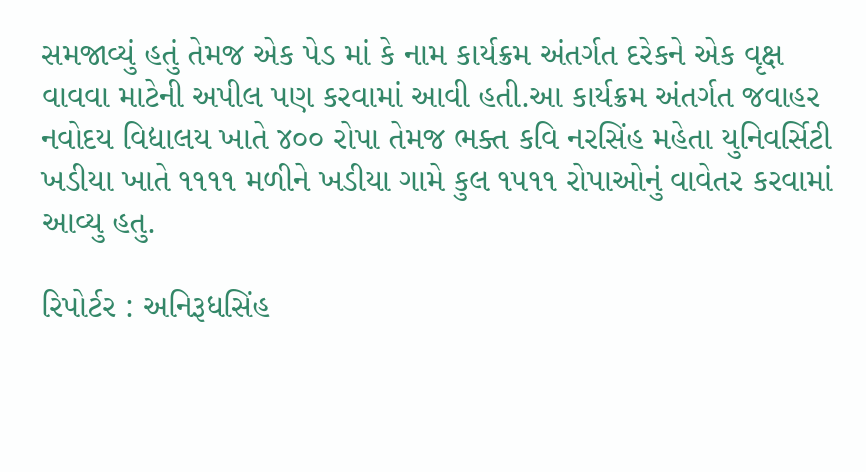સમજાવ્યું હતું તેમજ એક પેડ માં કે નામ કાર્યક્રમ અંતર્ગત દરેકને એક વૃક્ષ વાવવા માટેની અપીલ પણ કરવામાં આવી હતી.આ કાર્યક્રમ અંતર્ગત જવાહર નવોદય વિદ્યાલય ખાતે ૪૦૦ રોપા તેમજ ભક્ત કવિ નરસિંહ મહેતા યુનિવર્સિટી ખડીયા ખાતે ૧૧૧૧ મળીને ખડીયા ગામે કુલ ૧૫૧૧ રોપાઓનું વાવેતર કરવામાં આવ્યુ હતુ.

રિપોર્ટર : અનિરૂધસિંહ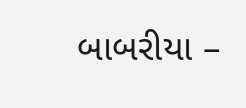બાબરીયા –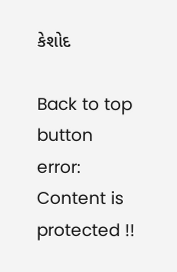કેશોદ

Back to top button
error: Content is protected !!